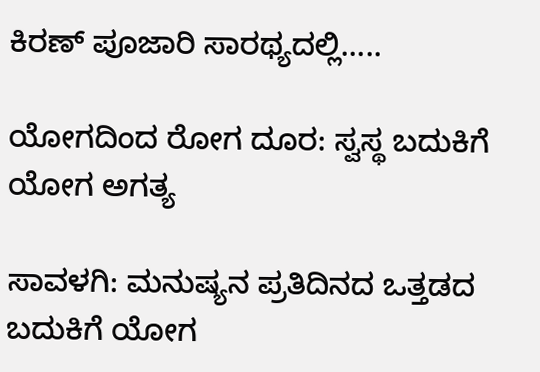ಕಿರಣ್ ಪೂಜಾರಿ ಸಾರಥ್ಯದಲ್ಲಿ…..

ಯೋಗದಿಂದ ರೋಗ ದೂರ: ಸ್ವಸ್ಥ ಬದುಕಿಗೆ ಯೋಗ ಅಗತ್ಯ

ಸಾವಳಗಿ: ಮನುಷ್ಯನ ಪ್ರತಿದಿನದ ಒತ್ತಡದ ಬದುಕಿಗೆ ಯೋಗ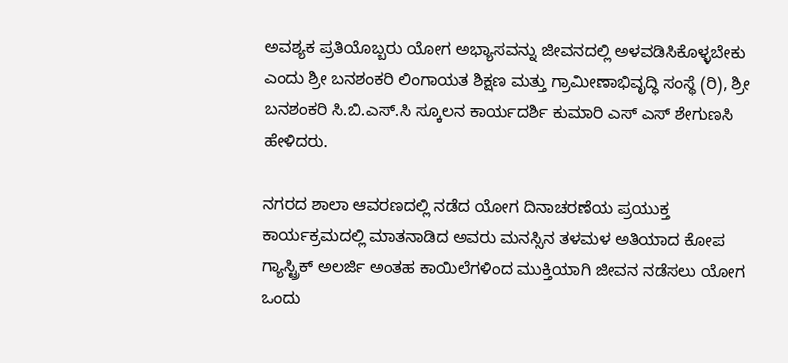ಅವಶ್ಯಕ ಪ್ರತಿಯೊಬ್ಬರು ಯೋಗ ಅಭ್ಯಾಸವನ್ನು ಜೀವನದಲ್ಲಿ ಅಳವಡಿಸಿಕೊಳ್ಳಬೇಕು ಎಂದು ಶ್ರೀ ಬನಶಂಕರಿ ಲಿಂಗಾಯತ ಶಿಕ್ಷಣ ಮತ್ತು ಗ್ರಾಮೀಣಾಭಿವೃದ್ಧಿ ಸಂಸ್ಥೆ (ರಿ), ಶ್ರೀ ಬನಶಂಕರಿ ಸಿ.ಬಿ.ಎಸ್.ಸಿ ಸ್ಕೂಲನ ಕಾರ್ಯದರ್ಶಿ ಕುಮಾರಿ ಎಸ್ ಎಸ್ ಶೇಗುಣಸಿ ಹೇಳಿದರು.

ನಗರದ ಶಾಲಾ ಆವರಣದಲ್ಲಿ ನಡೆದ ಯೋಗ ದಿನಾಚರಣೆಯ ಪ್ರಯುಕ್ತ ಕಾರ್ಯಕ್ರಮದಲ್ಲಿ ಮಾತನಾಡಿದ ಅವರು ಮನಸ್ಸಿನ ತಳಮಳ ಅತಿಯಾದ ಕೋಪ ಗ್ಯಾಸ್ಟ್ರಿಕ್ ಅಲರ್ಜಿ ಅಂತಹ ಕಾಯಿಲೆಗಳಿಂದ ಮುಕ್ತಿಯಾಗಿ ಜೀವನ ನಡೆಸಲು ಯೋಗ ಒಂದು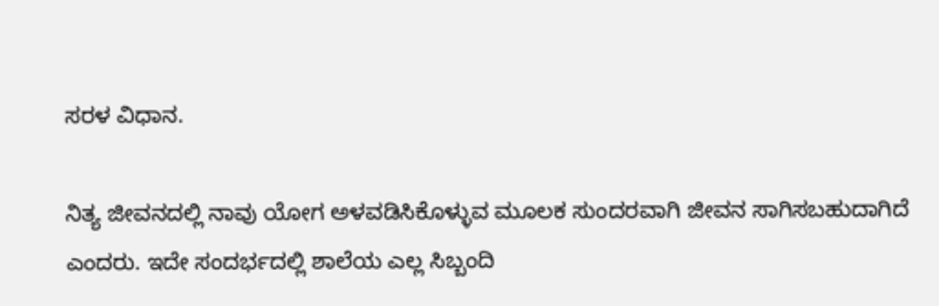ಸರಳ ವಿಧಾನ.

ನಿತ್ಯ ಜೀವನದಲ್ಲಿ ನಾವು ಯೋಗ ಅಳವಡಿಸಿಕೊಳ್ಳುವ ಮೂಲಕ ಸುಂದರವಾಗಿ ಜೀವನ ಸಾಗಿಸಬಹುದಾಗಿದೆ ಎಂದರು. ಇದೇ ಸಂದರ್ಭದಲ್ಲಿ ಶಾಲೆಯ ಎಲ್ಲ ಸಿಬ್ಬಂದಿ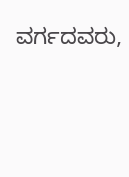ವರ್ಗದವರು,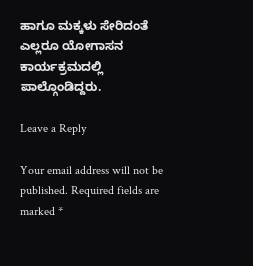ಹಾಗೂ ಮಕ್ಕಳು ಸೇರಿದಂತೆ ಎಲ್ಲರೂ ಯೋಗಾಸನ ಕಾರ್ಯಕ್ರಮದಲ್ಲಿ ಪಾಲ್ಗೊಂಡಿದ್ದರು.

Leave a Reply

Your email address will not be published. Required fields are marked *